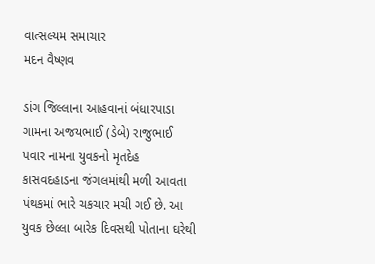વાત્સલ્યમ સમાચાર
મદન વૈષ્ણવ

ડાંગ જિલ્લાના આહવાનાં બંધારપાડા ગામના અજયભાઈ (ડેબે) રાજુભાઈ પવાર નામના યુવકનો મૃતદેહ કાસવદહાડના જંગલમાંથી મળી આવતા પંથકમાં ભારે ચકચાર મચી ગઈ છે. આ યુવક છેલ્લા બારેક દિવસથી પોતાના ઘરેથી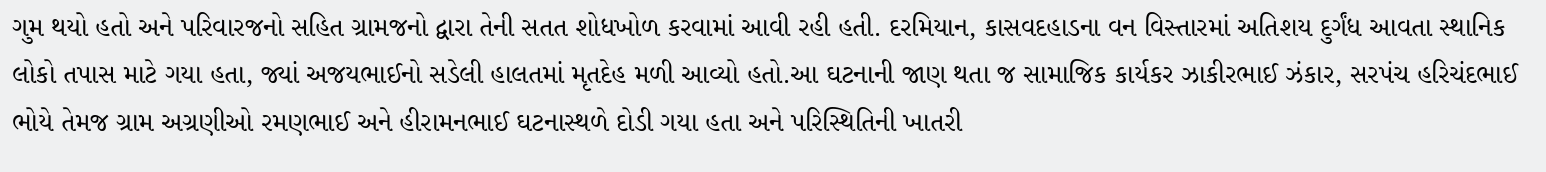ગુમ થયો હતો અને પરિવારજનો સહિત ગ્રામજનો દ્વારા તેની સતત શોધખોળ કરવામાં આવી રહી હતી. દરમિયાન, કાસવદહાડના વન વિસ્તારમાં અતિશય દુર્ગંધ આવતા સ્થાનિક લોકો તપાસ માટે ગયા હતા, જ્યાં અજયભાઈનો સડેલી હાલતમાં મૃતદેહ મળી આવ્યો હતો.આ ઘટનાની જાણ થતા જ સામાજિક કાર્યકર ઝાકીરભાઈ ઝંકાર, સરપંચ હરિચંદભાઈ ભોયે તેમજ ગ્રામ અગ્રણીઓ રમણભાઈ અને હીરામનભાઈ ઘટનાસ્થળે દોડી ગયા હતા અને પરિસ્થિતિની ખાતરી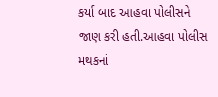કર્યા બાદ આહવા પોલીસને જાણ કરી હતી.આહવા પોલીસ મથકનાં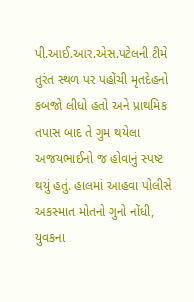પી.આઈ.આર.એસ.પટેલની ટીમે તુરંત સ્થળ પર પહોંચી મૃતદેહનો કબજો લીધો હતો અને પ્રાથમિક તપાસ બાદ તે ગુમ થયેલા અજયભાઈનો જ હોવાનું સ્પષ્ટ થયું હતું. હાલમાં આહવા પોલીસે અકસ્માત મોતનો ગુનો નોંધી, યુવકના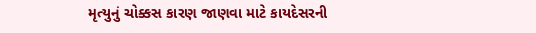મૃત્યુનું ચોક્કસ કારણ જાણવા માટે કાયદેસરની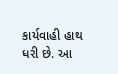કાર્યવાહી હાથ ધરી છે. આ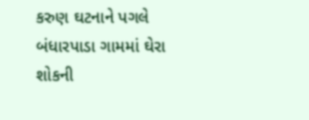કરુણ ઘટનાને પગલે બંધારપાડા ગામમાં ઘેરા શોકની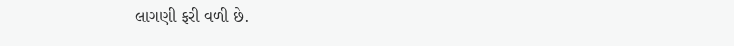લાગણી ફરી વળી છે.